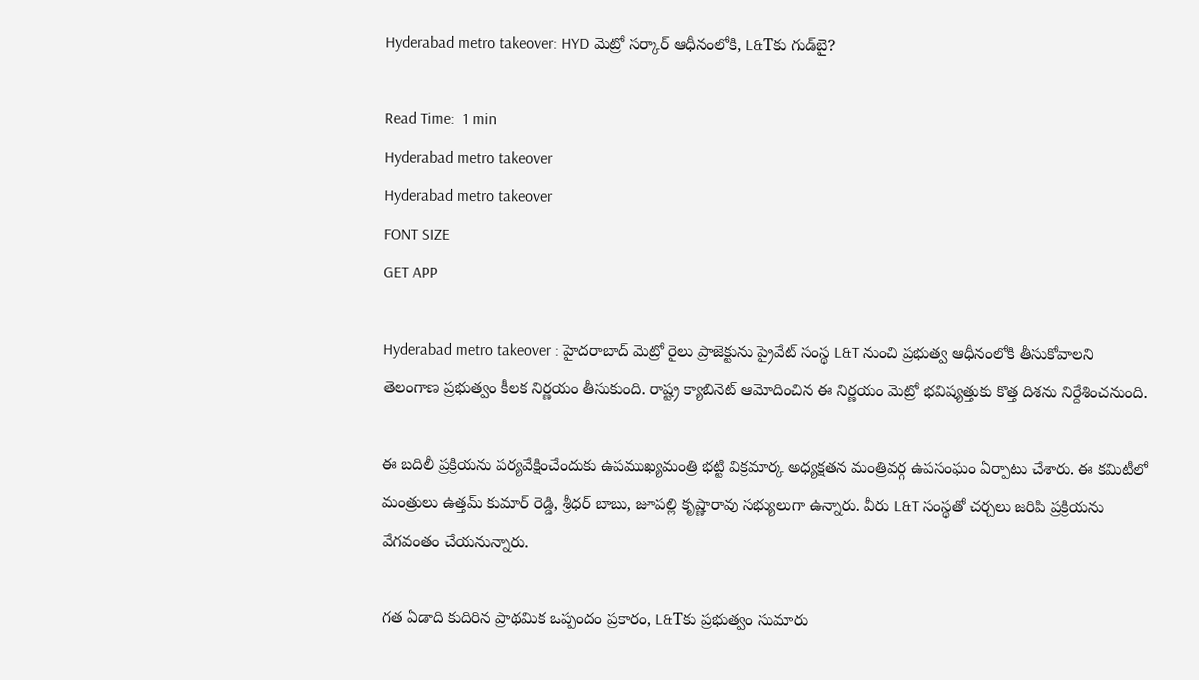Hyderabad metro takeover: HYD మెట్రో సర్కార్ ఆధీనంలోకి, L&Tకు గుడ్‌బై?

Read Time:  1 min
Hyderabad metro takeover
Hyderabad metro takeover
FONT SIZE
GET APP

Hyderabad metro takeover : హైదరాబాద్ మెట్రో రైలు ప్రాజెక్టును ప్రైవేట్ సంస్థ L&T నుంచి ప్రభుత్వ ఆధీనంలోకి తీసుకోవాలని తెలంగాణ ప్రభుత్వం కీలక నిర్ణయం తీసుకుంది. రాష్ట్ర క్యాబినెట్ ఆమోదించిన ఈ నిర్ణయం మెట్రో భవిష్యత్తుకు కొత్త దిశను నిర్దేశించనుంది.

ఈ బదిలీ ప్రక్రియను పర్యవేక్షించేందుకు ఉపముఖ్యమంత్రి భట్టి విక్రమార్క అధ్యక్షతన మంత్రివర్గ ఉపసంఘం ఏర్పాటు చేశారు. ఈ కమిటీలో మంత్రులు ఉత్తమ్ కుమార్ రెడ్డి, శ్రీధర్ బాబు, జూపల్లి కృష్ణారావు సభ్యులుగా ఉన్నారు. వీరు L&T సంస్థతో చర్చలు జరిపి ప్రక్రియను వేగవంతం చేయనున్నారు.

గత ఏడాది కుదిరిన ప్రాథమిక ఒప్పందం ప్రకారం, L&Tకు ప్రభుత్వం సుమారు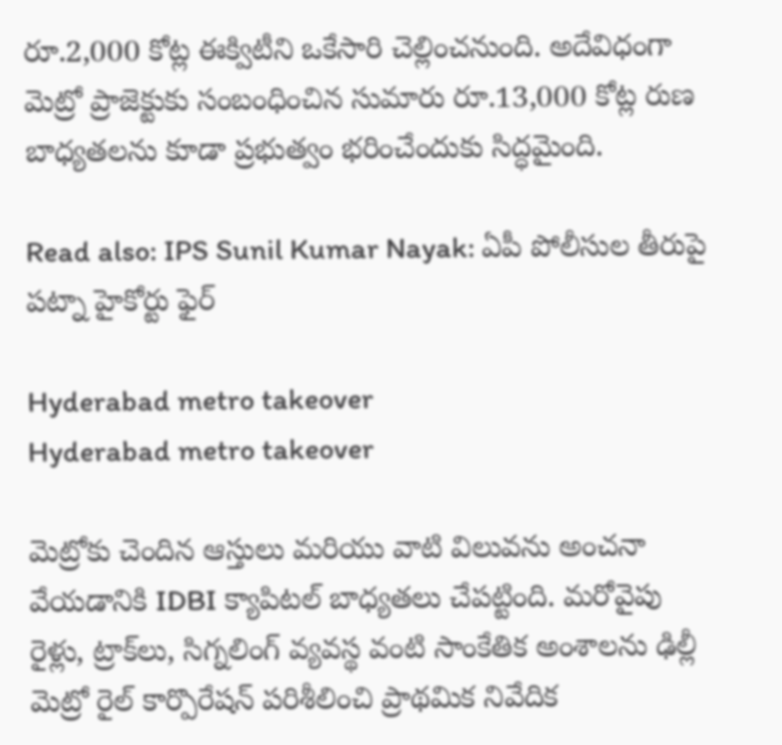రూ.2,000 కోట్ల ఈక్విటీని ఒకేసారి చెల్లించనుంది. అదేవిధంగా మెట్రో ప్రాజెక్టుకు సంబంధించిన సుమారు రూ.13,000 కోట్ల రుణ బాధ్యతలను కూడా ప్రభుత్వం భరించేందుకు సిద్ధమైంది.

Read also: IPS Sunil Kumar Nayak: ఏపీ పోలీసుల తీరుపై పట్నా హైకోర్టు ఫైర్

Hyderabad metro takeover
Hyderabad metro takeover

మెట్రోకు చెందిన ఆస్తులు మరియు వాటి విలువను అంచనా వేయడానికి IDBI క్యాపిటల్ బాధ్యతలు చేపట్టింది. మరోవైపు రైళ్లు, ట్రాక్‌లు, సిగ్నలింగ్ వ్యవస్థ వంటి సాంకేతిక అంశాలను ఢిల్లీ మెట్రో రైల్ కార్పొరేషన్ పరిశీలించి ప్రాథమిక నివేదిక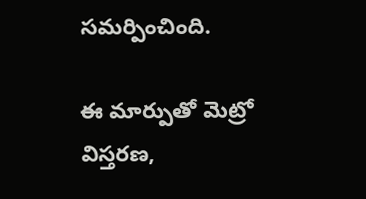సమర్పించింది.

ఈ మార్పుతో మెట్రో విస్తరణ,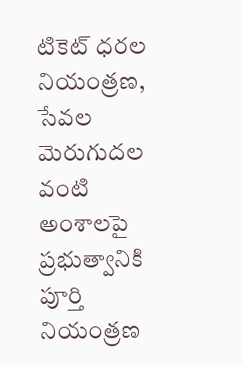టికెట్ ధరల నియంత్రణ, సేవల మెరుగుదల వంటి అంశాలపై ప్రభుత్వానికి పూర్తి నియంత్రణ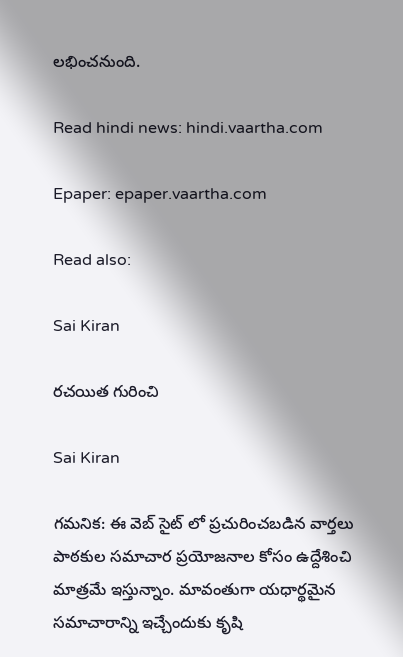లభించనుంది.

Read hindi news: hindi.vaartha.com

Epaper: epaper.vaartha.com

Read also:

Sai Kiran

రచయిత గురించి

Sai Kiran

గమనిక: ఈ వెబ్ సైట్ లో ప్రచురించబడిన వార్తలు పాఠకుల సమాచార ప్రయోజనాల కోసం ఉద్దేశించి మాత్రమే ఇస్తున్నాం. మావంతుగా యధార్థమైన సమాచారాన్ని ఇచ్చేందుకు కృషి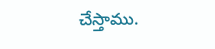చేస్తాము.